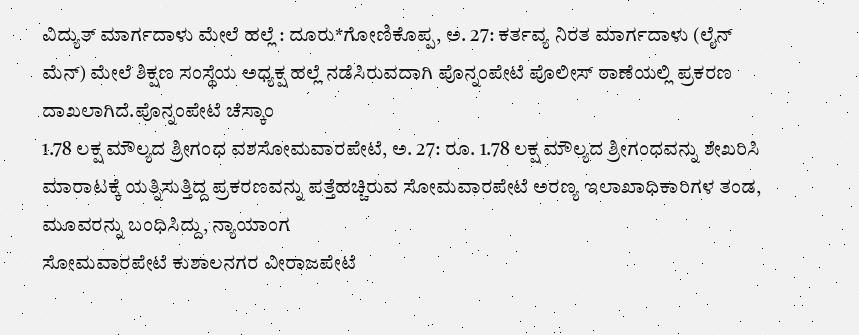ವಿದ್ಯುತ್ ಮಾರ್ಗದಾಳು ಮೇಲೆ ಹಲ್ಲೆ : ದೂರು*ಗೋಣಿಕೊಪ್ಪ, ಅ. 27: ಕರ್ತವ್ಯ ನಿರತ ಮಾರ್ಗದಾಳು (ಲೈನ್ ಮೆನ್) ಮೇಲೆ ಶಿಕ್ಷಣ ಸಂಸ್ಥೆಯ ಅಧ್ಯಕ್ಷ ಹಲ್ಲೆ ನಡೆಸಿರುವದಾಗಿ ಪೊನ್ನಂಪೇಟೆ ಪೊಲೀಸ್ ಠಾಣೆಯಲ್ಲಿ ಪ್ರಕರಣ ದಾಖಲಾಗಿದೆ.ಪೊನ್ನಂಪೇಟೆ ಚೆಸ್ಕಾಂ
1.78 ಲಕ್ಷ ಮೌಲ್ಯದ ಶ್ರೀಗಂಧ ವಶಸೋಮವಾರಪೇಟೆ, ಅ. 27: ರೂ. 1.78 ಲಕ್ಷ ಮೌಲ್ಯದ ಶ್ರೀಗಂಧವನ್ನು ಶೇಖರಿಸಿ ಮಾರಾಟಕ್ಕೆ ಯತ್ನಿಸುತ್ತಿದ್ದ ಪ್ರಕರಣವನ್ನು ಪತ್ತೆಹಚ್ಚಿರುವ ಸೋಮವಾರಪೇಟೆ ಅರಣ್ಯ ಇಲಾಖಾಧಿಕಾರಿಗಳ ತಂಡ, ಮೂವರನ್ನು ಬಂಧಿಸಿದ್ದು, ನ್ಯಾಯಾಂಗ
ಸೋಮವಾರಪೇಟೆ ಕುಶಾಲನಗರ ವೀರಾಜಪೇಟೆ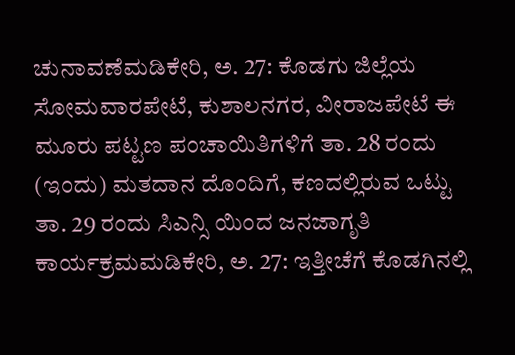ಚುನಾವಣೆಮಡಿಕೇರಿ, ಅ. 27: ಕೊಡಗು ಜಿಲ್ಲೆಯ ಸೋಮವಾರಪೇಟೆ, ಕುಶಾಲನಗರ, ವೀರಾಜಪೇಟೆ ಈ ಮೂರು ಪಟ್ಟಣ ಪಂಚಾಯಿತಿಗಳಿಗೆ ತಾ. 28 ರಂದು (ಇಂದು) ಮತದಾನ ದೊಂದಿಗೆ, ಕಣದಲ್ಲಿರುವ ಒಟ್ಟು
ತಾ. 29 ರಂದು ಸಿಎನ್ಸಿ ಯಿಂದ ಜನಜಾಗೃತಿ ಕಾರ್ಯಕ್ರಮಮಡಿಕೇರಿ, ಅ. 27: ಇತ್ತೀಚೆಗೆ ಕೊಡಗಿನಲ್ಲಿ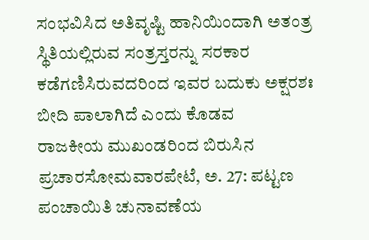ಸಂಭವಿಸಿದ ಅತಿವೃಷ್ಟಿ ಹಾನಿಯಿಂದಾಗಿ ಅತಂತ್ರ ಸ್ಥಿತಿಯಲ್ಲಿರುವ ಸಂತ್ರಸ್ತರನ್ನು ಸರಕಾರ ಕಡೆಗಣಿಸಿರುವದರಿಂದ ಇವರ ಬದುಕು ಅಕ್ಷರಶಃ ಬೀದಿ ಪಾಲಾಗಿದೆ ಎಂದು ಕೊಡವ
ರಾಜಕೀಯ ಮುಖಂಡರಿಂದ ಬಿರುಸಿನ ಪ್ರಚಾರಸೋಮವಾರಪೇಟೆ, ಅ. 27: ಪಟ್ಟಣ ಪಂಚಾಯಿತಿ ಚುನಾವಣೆಯ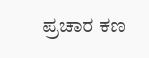ಪ್ರಚಾರ ಕಣ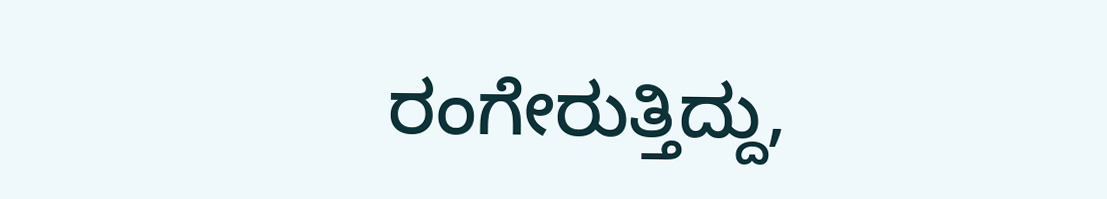ರಂಗೇರುತ್ತಿದ್ದು,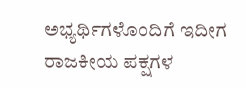ಅಭ್ಯರ್ಥಿಗಳೊಂದಿಗೆ ಇದೀಗ ರಾಜಕೀಯ ಪಕ್ಷಗಳ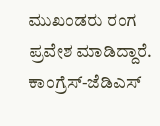ಮುಖಂಡರು ರಂಗ ಪ್ರವೇಶ ಮಾಡಿದ್ದಾರೆ. ಕಾಂಗ್ರೆಸ್-ಜೆಡಿಎಸ್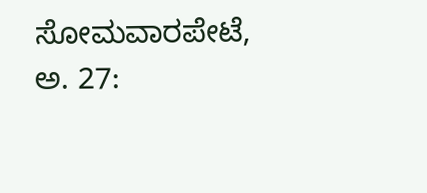ಸೋಮವಾರಪೇಟೆ, ಅ. 27: